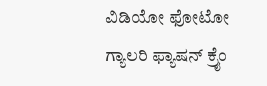ವಿಡಿಯೋ ಫೋಟೋ ಗ್ಯಾಲರಿ ಫ್ಯಾಷನ್ ಕ್ರೈಂ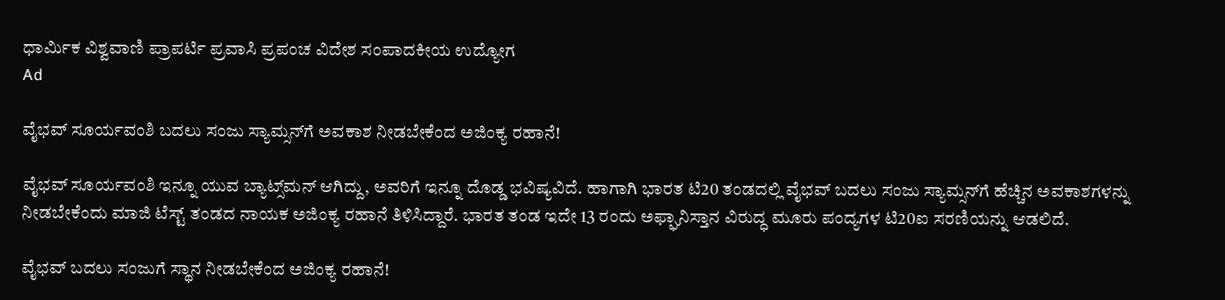ಧಾರ್ಮಿಕ ವಿಶ್ವವಾಣಿ ಪ್ರಾಪರ್ಟಿ ಪ್ರವಾಸಿ ಪ್ರಪಂಚ ವಿದೇಶ ಸಂಪಾದಕೀಯ ಉದ್ಯೋಗ
Ad

ವೈಭವ್‌ ಸೂರ್ಯವಂಶಿ ಬದಲು ಸಂಜು ಸ್ಯಾಮ್ಸನ್‌ಗೆ ಅವಕಾಶ ನೀಡಬೇಕೆಂದ ಅಜಿಂಕ್ಯ ರಹಾನೆ!

ವೈಭವ್‌ ಸೂರ್ಯವಂಶಿ ಇನ್ನೂ ಯುವ ಬ್ಯಾಟ್ಸ್‌ಮನ್‌ ಆಗಿದ್ದು, ಅವರಿಗೆ ಇನ್ನೂ ದೊಡ್ಡ ಭವಿಷ್ಯವಿದೆ. ಹಾಗಾಗಿ ಭಾರತ ಟಿ20 ತಂಡದಲ್ಲಿ ವೈಭವ್‌ ಬದಲು ಸಂಜು ಸ್ಯಾಮ್ಸನ್‌ಗೆ ಹೆಚ್ಚಿನ ಅವಕಾಶಗಳನ್ನು ನೀಡಬೇಕೆಂದು ಮಾಜಿ ಟೆಸ್ಟ್‌ ತಂಡದ ನಾಯಕ ಅಜಿಂಕ್ಯ ರಹಾನೆ ತಿಳಿಸಿದ್ದಾರೆ. ಭಾರತ ತಂಡ ಇದೇ 13 ರಂದು ಅಫ್ಘಾನಿಸ್ತಾನ ವಿರುದ್ಧ ಮೂರು ಪಂದ್ಯಗಳ ಟಿ20ಐ ಸರಣಿಯನ್ನು ಆಡಲಿದೆ.

ವೈಭವ್‌ ಬದಲು ಸಂಜುಗೆ ಸ್ಥಾನ ನೀಡಬೇಕೆಂದ ಅಜಿಂಕ್ಯ ರಹಾನೆ!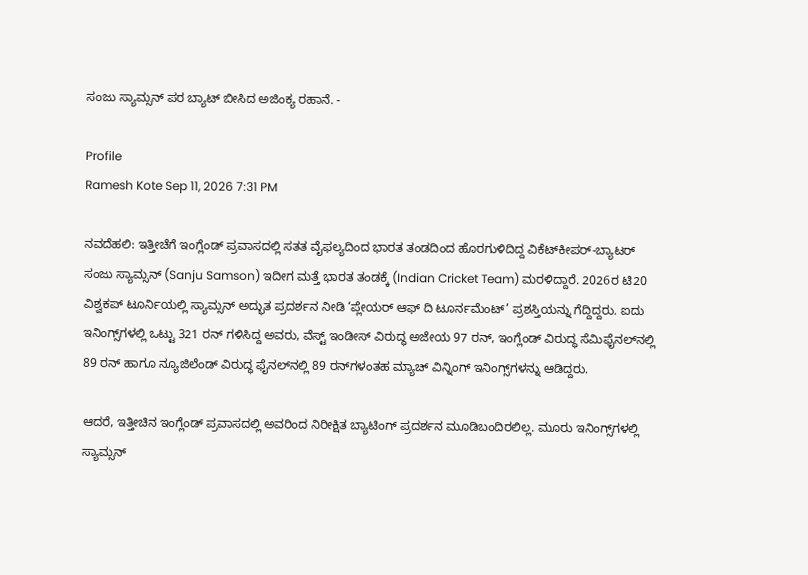ಸಂಜು ಸ್ಯಾಮ್ಸನ್‌ ಪರ ಬ್ಯಾಟ್‌ ಬೀಸಿದ ಅಜಿಂಕ್ಯ ರಹಾನೆ. -

Profile
Ramesh Kote Sep 11, 2026 7:31 PM

ನವದೆಹಲಿ: ಇತ್ತೀಚೆಗೆ ಇಂಗ್ಲೆಂಡ್ ಪ್ರವಾಸದಲ್ಲಿ ಸತತ ವೈಫಲ್ಯದಿಂದ ಭಾರತ ತಂಡದಿಂದ ಹೊರಗುಳಿದಿದ್ದ ವಿಕೆಟ್‌ಕೀಪರ್-ಬ್ಯಾಟರ್ ಸಂಜು ಸ್ಯಾಮ್ಸನ್ (Sanju Samson) ಇದೀಗ ಮತ್ತೆ ಭಾರತ ತಂಡಕ್ಕೆ (Indian Cricket Team) ಮರಳಿದ್ದಾರೆ. 2026ರ ಟಿ20 ವಿಶ್ವಕಪ್‌ ಟೂರ್ನಿಯಲ್ಲಿ ಸ್ಯಾಮ್ಸನ್ ಅದ್ಭುತ ಪ್ರದರ್ಶನ ನೀಡಿ ‘ಪ್ಲೇಯರ್ ಆಫ್ ದಿ ಟೂರ್ನಮೆಂಟ್’ ಪ್ರಶಸ್ತಿಯನ್ನು ಗೆದ್ದಿದ್ದರು. ಐದು ಇನಿಂಗ್ಸ್‌ಗಳಲ್ಲಿ ಒಟ್ಟು 321 ರನ್ ಗಳಿಸಿದ್ದ ಅವರು, ವೆಸ್ಟ್ ಇಂಡೀಸ್ ವಿರುದ್ಧ ಅಜೇಯ 97 ರನ್, ಇಂಗ್ಲೆಂಡ್ ವಿರುದ್ಧ ಸೆಮಿಫೈನಲ್‌ನಲ್ಲಿ 89 ರನ್ ಹಾಗೂ ನ್ಯೂಜಿಲೆಂಡ್ ವಿರುದ್ಧ ಫೈನಲ್‌ನಲ್ಲಿ 89 ರನ್‌ಗಳಂತಹ ಮ್ಯಾಚ್‌ ವಿನ್ನಿಂಗ್‌ ಇನಿಂಗ್ಸ್‌ಗಳನ್ನು ಆಡಿದ್ದರು.

ಆದರೆ, ಇತ್ತೀಚಿನ ಇಂಗ್ಲೆಂಡ್ ಪ್ರವಾಸದಲ್ಲಿ ಅವರಿಂದ ನಿರೀಕ್ಷಿತ ಬ್ಯಾಟಿಂಗ್‌ ಪ್ರದರ್ಶನ ಮೂಡಿಬಂದಿರಲಿಲ್ಲ. ಮೂರು ಇನಿಂಗ್ಸ್‌ಗಳಲ್ಲಿ ಸ್ಯಾಮ್ಸನ್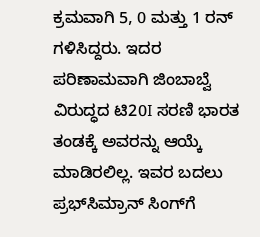ಕ್ರಮವಾಗಿ 5, 0 ಮತ್ತು 1 ರನ್ ಗಳಿಸಿದ್ದರು. ಇದರ ಪರಿಣಾಮವಾಗಿ ಜಿಂಬಾಬ್ವೆ ವಿರುದ್ಧದ ಟಿ20I ಸರಣಿ ಭಾರತ ತಂಡಕ್ಕೆ ಅವರನ್ನು ಆಯ್ಕೆ ಮಾಡಿರಲಿಲ್ಲ. ಇವರ ಬದಲು ಪ್ರಭ್‌ಸಿಮ್ರಾನ್‌ ಸಿಂಗ್‌ಗೆ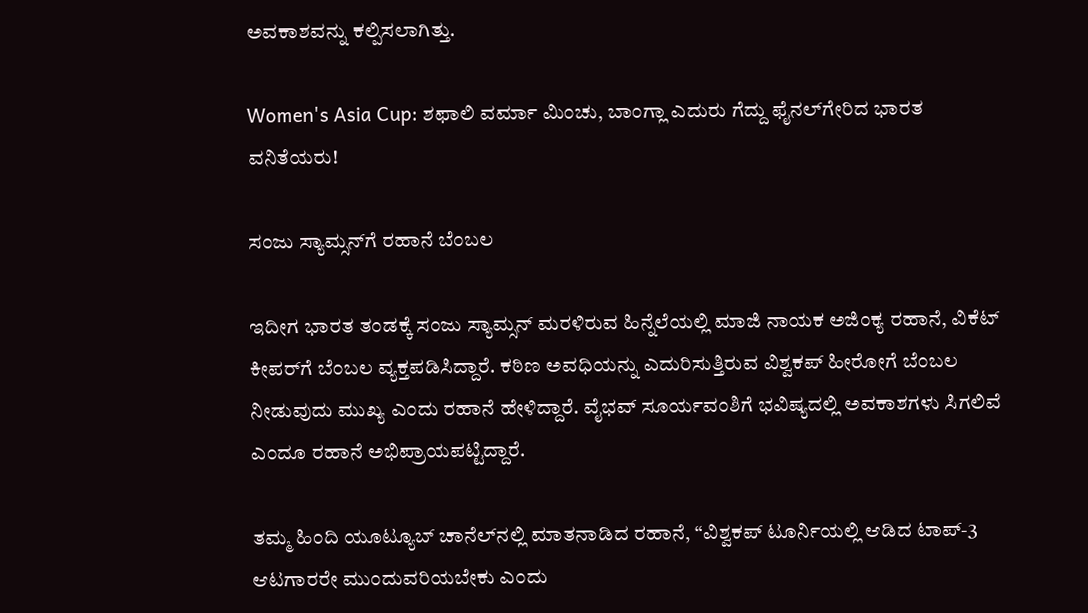ಅವಕಾಶವನ್ನು ಕಲ್ಪಿಸಲಾಗಿತ್ತು.

Women's Asia Cup: ಶಫಾಲಿ ವರ್ಮಾ ಮಿಂಚು, ಬಾಂಗ್ಲಾ ಎದುರು ಗೆದ್ದು ಫೈನಲ್‌ಗೇರಿದ ಭಾರತ ವನಿತೆಯರು!

ಸಂಜು ಸ್ಯಾಮ್ಸನ್‌ಗೆ ರಹಾನೆ ಬೆಂಬಲ

ಇದೀಗ ಭಾರತ ತಂಡಕ್ಕೆ ಸಂಜು ಸ್ಯಾಮ್ಸನ್ ಮರಳಿರುವ ಹಿನ್ನೆಲೆಯಲ್ಲಿ ಮಾಜಿ ನಾಯಕ ಅಜಿಂಕ್ಯ ರಹಾನೆ, ವಿಕೆಟ್‌ ಕೀಪರ್‌ಗೆ ಬೆಂಬಲ ವ್ಯಕ್ತಪಡಿಸಿದ್ದಾರೆ. ಕಠಿಣ ಅವಧಿಯನ್ನು ಎದುರಿಸುತ್ತಿರುವ ವಿಶ್ವಕಪ್ ಹೀರೋಗೆ ಬೆಂಬಲ ನೀಡುವುದು ಮುಖ್ಯ ಎಂದು ರಹಾನೆ ಹೇಳಿದ್ದಾರೆ. ವೈಭವ್ ಸೂರ್ಯವಂಶಿಗೆ ಭವಿಷ್ಯದಲ್ಲಿ ಅವಕಾಶಗಳು ಸಿಗಲಿವೆ ಎಂದೂ ರಹಾನೆ ಅಭಿಪ್ರಾಯಪಟ್ಟಿದ್ದಾರೆ.

ತಮ್ಮ ಹಿಂದಿ ಯೂಟ್ಯೂಬ್ ಚಾನೆಲ್‌ನಲ್ಲಿ ಮಾತನಾಡಿದ ರಹಾನೆ, “ವಿಶ್ವಕಪ್‌ ಟೂರ್ನಿಯಲ್ಲಿ ಆಡಿದ ಟಾಪ್-3 ಆಟಗಾರರೇ ಮುಂದುವರಿಯಬೇಕು ಎಂದು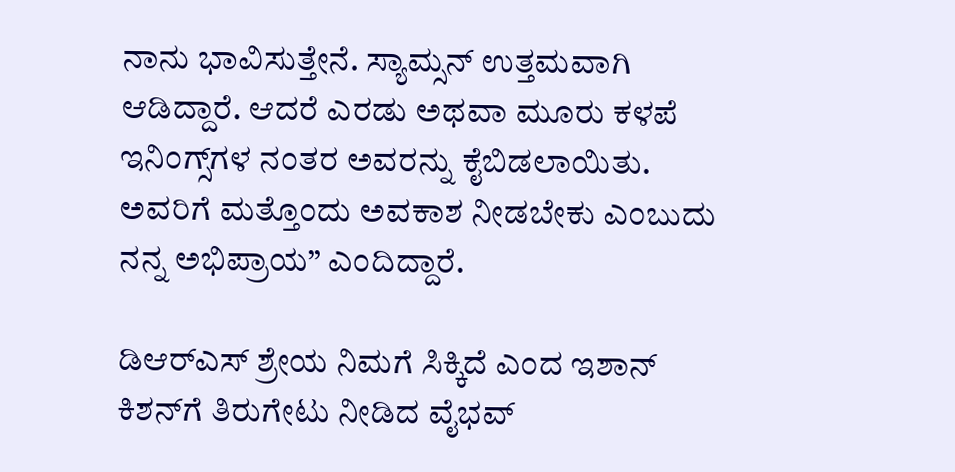ನಾನು ಭಾವಿಸುತ್ತೇನೆ. ಸ್ಯಾಮ್ಸನ್ ಉತ್ತಮವಾಗಿ ಆಡಿದ್ದಾರೆ. ಆದರೆ ಎರಡು ಅಥವಾ ಮೂರು ಕಳಪೆ ಇನಿಂಗ್ಸ್‌ಗಳ ನಂತರ ಅವರನ್ನು ಕೈಬಿಡಲಾಯಿತು. ಅವರಿಗೆ ಮತ್ತೊಂದು ಅವಕಾಶ ನೀಡಬೇಕು ಎಂಬುದು ನನ್ನ ಅಭಿಪ್ರಾಯ” ಎಂದಿದ್ದಾರೆ.

ಡಿಆರ್‌ಎಸ್‌ ಶ್ರೇಯ ನಿಮಗೆ ಸಿಕ್ಕಿದೆ ಎಂದ ಇಶಾನ್‌ ಕಿಶನ್‌ಗೆ ತಿರುಗೇಟು ನೀಡಿದ ವೈಭವ್‌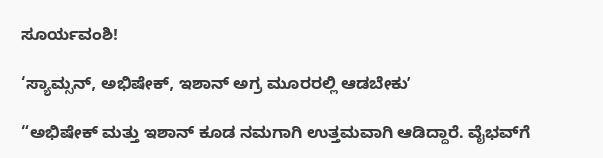ಸೂರ್ಯವಂಶಿ!

‘ಸ್ಯಾಮ್ಸನ್, ಅಭಿಷೇಕ್, ಇಶಾನ್ ಅಗ್ರ ಮೂರರಲ್ಲಿ ಆಡಬೇಕುʼ

“ಅಭಿಷೇಕ್ ಮತ್ತು ಇಶಾನ್ ಕೂಡ ನಮಗಾಗಿ ಉತ್ತಮವಾಗಿ ಆಡಿದ್ದಾರೆ. ವೈಭವ್‌ಗೆ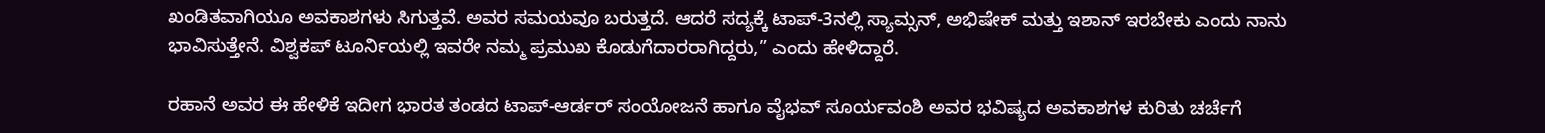ಖಂಡಿತವಾಗಿಯೂ ಅವಕಾಶಗಳು ಸಿಗುತ್ತವೆ. ಅವರ ಸಮಯವೂ ಬರುತ್ತದೆ. ಆದರೆ ಸದ್ಯಕ್ಕೆ ಟಾಪ್-3ನಲ್ಲಿ ಸ್ಯಾಮ್ಸನ್, ಅಭಿಷೇಕ್ ಮತ್ತು ಇಶಾನ್ ಇರಬೇಕು ಎಂದು ನಾನು ಭಾವಿಸುತ್ತೇನೆ. ವಿಶ್ವಕಪ್‌ ಟೂರ್ನಿಯಲ್ಲಿ ಇವರೇ ನಮ್ಮ ಪ್ರಮುಖ ಕೊಡುಗೆದಾರರಾಗಿದ್ದರು,” ಎಂದು ಹೇಳಿದ್ದಾರೆ.

ರಹಾನೆ ಅವರ ಈ ಹೇಳಿಕೆ ಇದೀಗ ಭಾರತ ತಂಡದ ಟಾಪ್-ಆರ್ಡರ್ ಸಂಯೋಜನೆ ಹಾಗೂ ವೈಭವ್ ಸೂರ್ಯವಂಶಿ ಅವರ ಭವಿಷ್ಯದ ಅವಕಾಶಗಳ ಕುರಿತು ಚರ್ಚೆಗೆ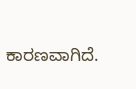ಕಾರಣವಾಗಿದೆ.